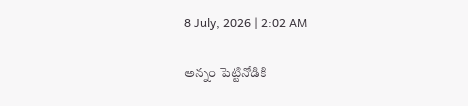8 July, 2026 | 2:02 AM

అన్నం పెట్టినోడికి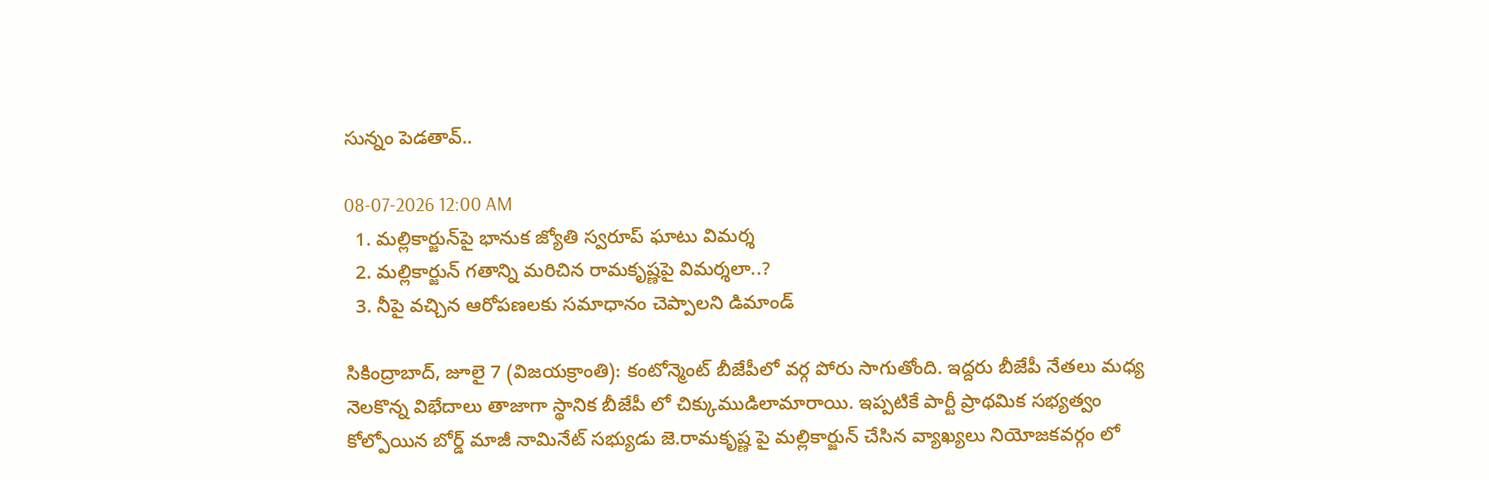సున్నం పెడతావ్..

08-07-2026 12:00 AM
  1. మల్లికార్జున్‌పై భానుక జ్యోతి స్వరూప్ ఘాటు విమర్శ
  2. మల్లికార్జున్ గతాన్ని మరిచిన రామకృష్ణపై విమర్శలా..?
  3. నీపై వచ్చిన ఆరోపణలకు సమాధానం చెప్పాలని డిమాండ్

సికింద్రాబాద్, జూలై 7 (విజయక్రాంతి): కంటోన్మెంట్ బీజేపీలో వర్గ పోరు సాగుతోంది. ఇద్దరు బీజేపీ నేతలు మధ్య నెలకొన్న విభేదాలు తాజాగా స్థానిక బీజేపీ లో చిక్కుముడిలామారాయి. ఇప్పటికే పార్టీ ప్రాథమిక సభ్యత్వం కోల్పోయిన బోర్డ్ మాజీ నామినేట్ సభ్యుడు జె.రామకృష్ణ పై మల్లికార్జున్ చేసిన వ్యాఖ్యలు నియోజకవర్గం లో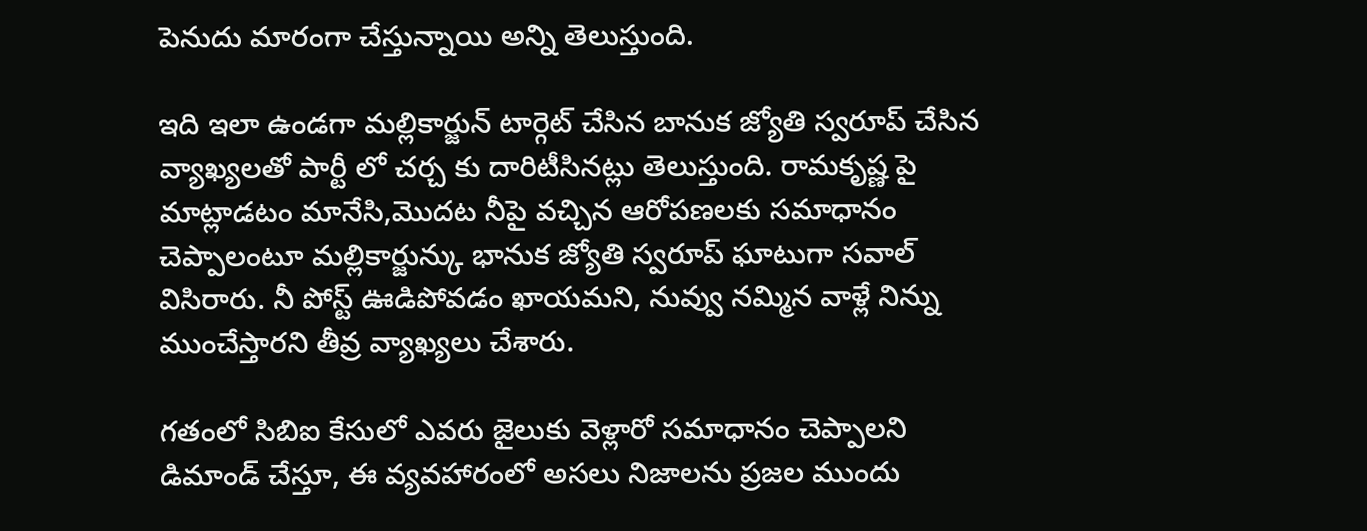పెనుదు మారంగా చేస్తున్నాయి అన్ని తెలుస్తుంది.

ఇది ఇలా ఉండగా మల్లికార్జున్ టార్గెట్ చేసిన బానుక జ్యోతి స్వరూప్ చేసిన వ్యాఖ్యలతో పార్టీ లో చర్చ కు దారిటీసినట్లు తెలుస్తుంది. రామకృష్ణ పై మాట్లాడటం మానేసి,మొదట నీపై వచ్చిన ఆరోపణలకు సమాధానం చెప్పాలంటూ మల్లికార్జున్కు భానుక జ్యోతి స్వరూప్ ఘాటుగా సవాల్ విసిరారు. నీ పోస్ట్ ఊడిపోవడం ఖాయమని, నువ్వు నమ్మిన వాళ్లే నిన్ను ముంచేస్తారని తీవ్ర వ్యాఖ్యలు చేశారు.

గతంలో సిబిఐ కేసులో ఎవరు జైలుకు వెళ్లారో సమాధానం చెప్పాలని డిమాండ్ చేస్తూ, ఈ వ్యవహారంలో అసలు నిజాలను ప్రజల ముందు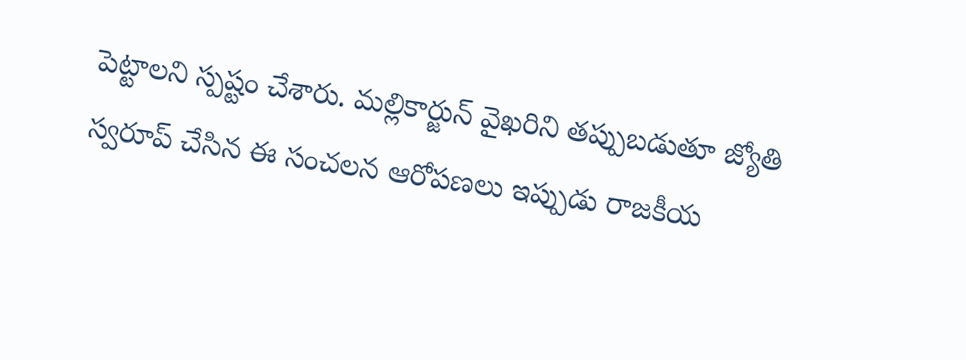పెట్టాలని స్పష్టం చేశారు. మల్లికార్జున్ వైఖరిని తప్పుబడుతూ జ్యోతి స్వరూప్ చేసిన ఈ సంచలన ఆరోపణలు ఇప్పుడు రాజకీయ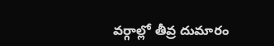వర్గాల్లో తీవ్ర దుమారం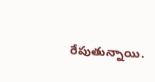రేపుతున్నాయి.